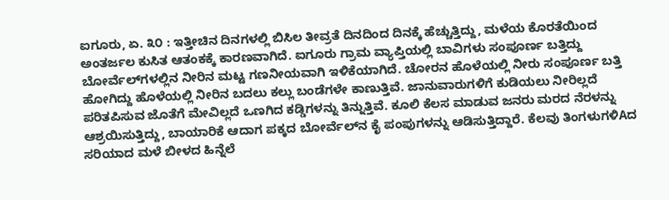ಐಗೂರು, ಏ. ೩೦ : ಇತ್ತೀಚಿನ ದಿನಗಳಲ್ಲಿ ಬಿಸಿಲ ತೀವ್ರತೆ ದಿನದಿಂದ ದಿನಕ್ಕೆ ಹೆಚ್ಚುತ್ತಿದ್ದು, ಮಳೆಯ ಕೊರತೆಯಿಂದ ಅಂತರ್ಜಲ ಕುಸಿತ ಆತಂಕಕ್ಕೆ ಕಾರಣವಾಗಿದೆ. ಐಗೂರು ಗ್ರಾಮ ವ್ಯಾಪ್ತಿಯಲ್ಲಿ ಬಾವಿಗಳು ಸಂಪೂರ್ಣ ಬತ್ತಿದ್ದು ಬೋರ್ವೆಲ್‌ಗಳಲ್ಲಿನ ನೀರಿನ ಮಟ್ಟ ಗಣನೀಯವಾಗಿ ಇಳಿಕೆಯಾಗಿದೆ. ಚೋರನ ಹೊಳೆಯಲ್ಲಿ ನೀರು ಸಂಪೂರ್ಣ ಬತ್ತಿ ಹೋಗಿದ್ದು ಹೊಳೆಯಲ್ಲಿ ನೀರಿನ ಬದಲು ಕಲ್ಲು ಬಂಡೆಗಳೇ ಕಾಣುತ್ತಿವೆ. ಜಾನುವಾರುಗಳಿಗೆ ಕುಡಿಯಲು ನೀರಿಲ್ಲದೆ ಪರಿತಪಿಸುವ ಜೊತೆಗೆ ಮೇವಿಲ್ಲದೆ ಒಣಗಿದ ಕಡ್ಡಿಗಳನ್ನು ತಿನ್ನುತ್ತಿವೆ. ಕೂಲಿ ಕೆಲಸ ಮಾಡುವ ಜನರು ಮರದ ನೆರಳನ್ನು ಆಶ್ರಯಿಸುತ್ತಿದ್ದು, ಬಾಯಾರಿಕೆ ಆದಾಗ ಪಕ್ಕದ ಬೋರ್ವೆಲ್‌ನ ಕೈ ಪಂಪುಗಳನ್ನು ಆಡಿಸುತ್ತಿದ್ದಾರೆ. ಕೆಲವು ತಿಂಗಳುಗಳಿAದ ಸರಿಯಾದ ಮಳೆ ಬೀಳದ ಹಿನ್ನೆಲೆ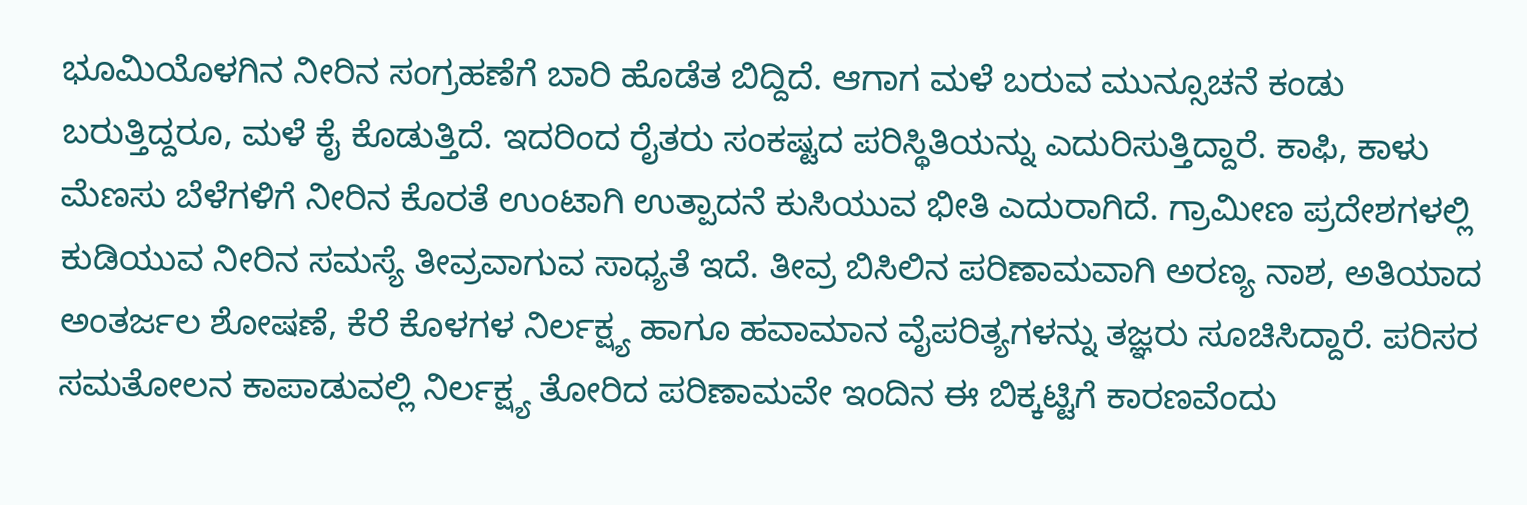ಭೂಮಿಯೊಳಗಿನ ನೀರಿನ ಸಂಗ್ರಹಣೆಗೆ ಬಾರಿ ಹೊಡೆತ ಬಿದ್ದಿದೆ. ಆಗಾಗ ಮಳೆ ಬರುವ ಮುನ್ಸೂಚನೆ ಕಂಡು ಬರುತ್ತಿದ್ದರೂ, ಮಳೆ ಕೈ ಕೊಡುತ್ತಿದೆ. ಇದರಿಂದ ರೈತರು ಸಂಕಷ್ಟದ ಪರಿಸ್ಥಿತಿಯನ್ನು ಎದುರಿಸುತ್ತಿದ್ದಾರೆ. ಕಾಫಿ, ಕಾಳು ಮೆಣಸು ಬೆಳೆಗಳಿಗೆ ನೀರಿನ ಕೊರತೆ ಉಂಟಾಗಿ ಉತ್ಪಾದನೆ ಕುಸಿಯುವ ಭೀತಿ ಎದುರಾಗಿದೆ. ಗ್ರಾಮೀಣ ಪ್ರದೇಶಗಳಲ್ಲಿ ಕುಡಿಯುವ ನೀರಿನ ಸಮಸ್ಯೆ ತೀವ್ರವಾಗುವ ಸಾಧ್ಯತೆ ಇದೆ. ತೀವ್ರ ಬಿಸಿಲಿನ ಪರಿಣಾಮವಾಗಿ ಅರಣ್ಯ ನಾಶ, ಅತಿಯಾದ ಅಂತರ್ಜಲ ಶೋಷಣೆ, ಕೆರೆ ಕೊಳಗಳ ನಿರ್ಲಕ್ಷ್ಯ ಹಾಗೂ ಹವಾಮಾನ ವೈಪರಿತ್ಯಗಳನ್ನು ತಜ್ಞರು ಸೂಚಿಸಿದ್ದಾರೆ. ಪರಿಸರ ಸಮತೋಲನ ಕಾಪಾಡುವಲ್ಲಿ ನಿರ್ಲಕ್ಷ್ಯ ತೋರಿದ ಪರಿಣಾಮವೇ ಇಂದಿನ ಈ ಬಿಕ್ಕಟ್ಟಿಗೆ ಕಾರಣವೆಂದು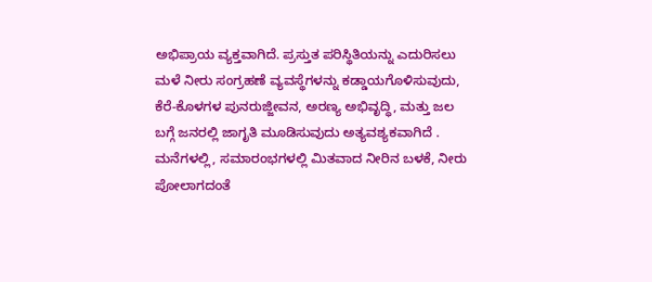ಅಭಿಪ್ರಾಯ ವ್ಯಕ್ತವಾಗಿದೆ. ಪ್ರಸ್ತುತ ಪರಿಸ್ಥಿತಿಯನ್ನು ಎದುರಿಸಲು ಮಳೆ ನೀರು ಸಂಗ್ರಹಣೆ ವ್ಯವಸ್ಥೆಗಳನ್ನು ಕಡ್ಡಾಯಗೊಳಿಸುವುದು, ಕೆರೆ-ಕೊಳಗಳ ಪುನರುಜ್ಜೀವನ, ಅರಣ್ಯ ಅಭಿವೃದ್ಧಿ, ಮತ್ತು ಜಲ ಬಗ್ಗೆ ಜನರಲ್ಲಿ ಜಾಗೃತಿ ಮೂಡಿಸುವುದು ಅತ್ಯವಶ್ಯಕವಾಗಿದೆ . ಮನೆಗಳಲ್ಲಿ, ಸಮಾರಂಭಗಳಲ್ಲಿ ಮಿತವಾದ ನೀರಿನ ಬಳಕೆ, ನೀರು ಪೋಲಾಗದಂತೆ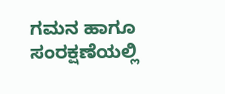ಗಮನ ಹಾಗೂ ಸಂರಕ್ಷಣೆಯಲ್ಲಿ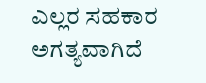ಎಲ್ಲರ ಸಹಕಾರ ಅಗತ್ಯವಾಗಿದೆ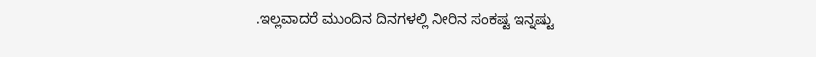.ಇಲ್ಲವಾದರೆ ಮುಂದಿನ ದಿನಗಳಲ್ಲಿ ನೀರಿನ ಸಂಕಷ್ಟ ಇನ್ನಷ್ಟು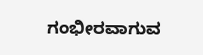ಗಂಭೀರವಾಗುವ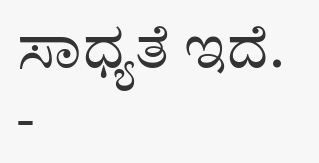ಸಾಧ್ಯತೆ ಇದೆ. -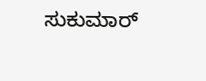ಸುಕುಮಾರ್